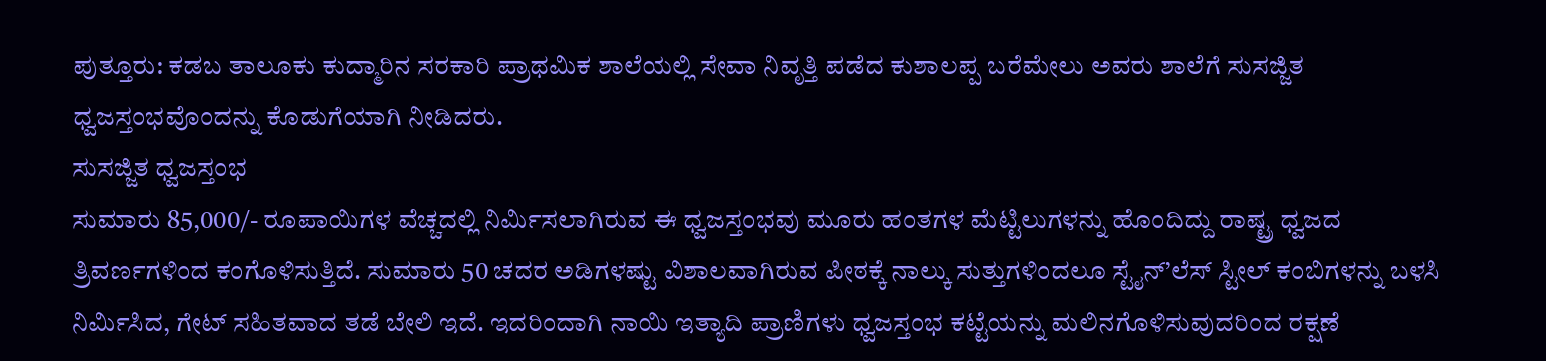ಪುತ್ತೂರು: ಕಡಬ ತಾಲೂಕು ಕುದ್ಮಾರಿನ ಸರಕಾರಿ ಪ್ರಾಥಮಿಕ ಶಾಲೆಯಲ್ಲಿ ಸೇವಾ ನಿವೃತ್ತಿ ಪಡೆದ ಕುಶಾಲಪ್ಪ ಬರೆಮೇಲು ಅವರು ಶಾಲೆಗೆ ಸುಸಜ್ಜಿತ ಧ್ವಜಸ್ತಂಭವೊಂದನ್ನು ಕೊಡುಗೆಯಾಗಿ ನೀಡಿದರು.
ಸುಸಜ್ಜಿತ ಧ್ವಜಸ್ತಂಭ
ಸುಮಾರು 85,000/- ರೂಪಾಯಿಗಳ ವೆಚ್ಚದಲ್ಲಿ ನಿರ್ಮಿಸಲಾಗಿರುವ ಈ ಧ್ವಜಸ್ತಂಭವು ಮೂರು ಹಂತಗಳ ಮೆಟ್ಟಿಲುಗಳನ್ನು ಹೊಂದಿದ್ದು ರಾಷ್ಟ್ರ ಧ್ವಜದ ತ್ರಿವರ್ಣಗಳಿಂದ ಕಂಗೊಳಿಸುತ್ತಿದೆ. ಸುಮಾರು 50 ಚದರ ಅಡಿಗಳಷ್ಟು ವಿಶಾಲವಾಗಿರುವ ಪೀಠಕ್ಕೆ ನಾಲ್ಕು ಸುತ್ತುಗಳಿಂದಲೂ ಸ್ಟೈನ್’ಲೆಸ್ ಸ್ಟೀಲ್ ಕಂಬಿಗಳನ್ನು ಬಳಸಿ ನಿರ್ಮಿಸಿದ, ಗೇಟ್ ಸಹಿತವಾದ ತಡೆ ಬೇಲಿ ಇದೆ. ಇದರಿಂದಾಗಿ ನಾಯಿ ಇತ್ಯಾದಿ ಪ್ರಾಣಿಗಳು ಧ್ವಜಸ್ತಂಭ ಕಟ್ಟೆಯನ್ನು ಮಲಿನಗೊಳಿಸುವುದರಿಂದ ರಕ್ಷಣೆ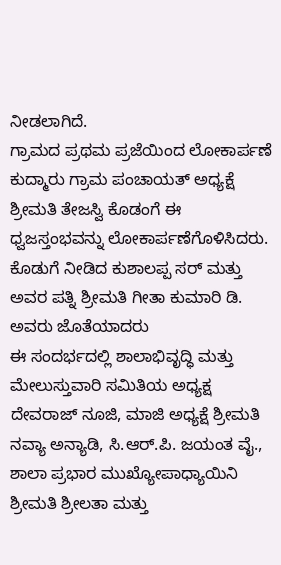ನೀಡಲಾಗಿದೆ.
ಗ್ರಾಮದ ಪ್ರಥಮ ಪ್ರಜೆಯಿಂದ ಲೋಕಾರ್ಪಣೆ
ಕುದ್ಮಾರು ಗ್ರಾಮ ಪಂಚಾಯತ್ ಅಧ್ಯಕ್ಷೆ ಶ್ರೀಮತಿ ತೇಜಸ್ವಿ ಕೊಡಂಗೆ ಈ ಧ್ವಜಸ್ತಂಭವನ್ನು ಲೋಕಾರ್ಪಣೆಗೊಳಿಸಿದರು. ಕೊಡುಗೆ ನೀಡಿದ ಕುಶಾಲಪ್ಪ ಸರ್ ಮತ್ತು ಅವರ ಪತ್ನಿ ಶ್ರೀಮತಿ ಗೀತಾ ಕುಮಾರಿ ಡಿ. ಅವರು ಜೊತೆಯಾದರು
ಈ ಸಂದರ್ಭದಲ್ಲಿ ಶಾಲಾಭಿವೃದ್ಧಿ ಮತ್ತು ಮೇಲುಸ್ತುವಾರಿ ಸಮಿತಿಯ ಅಧ್ಯಕ್ಷ ದೇವರಾಜ್ ನೂಜಿ, ಮಾಜಿ ಅಧ್ಯಕ್ಷೆ ಶ್ರೀಮತಿ ನವ್ಯಾ ಅನ್ಯಾಡಿ, ಸಿ.ಆರ್.ಪಿ. ಜಯಂತ ವೈ., ಶಾಲಾ ಪ್ರಭಾರ ಮುಖ್ಯೋಪಾಧ್ಯಾಯಿನಿ ಶ್ರೀಮತಿ ಶ್ರೀಲತಾ ಮತ್ತು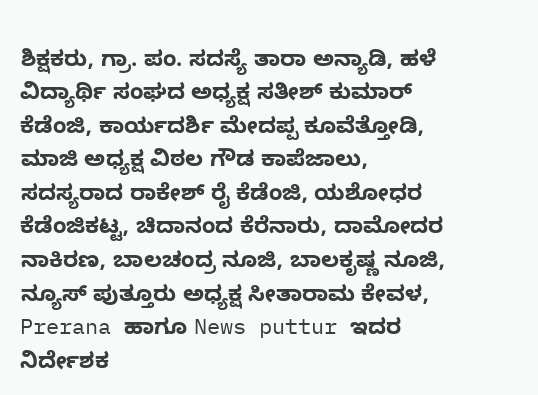ಶಿಕ್ಷಕರು, ಗ್ರಾ. ಪಂ. ಸದಸ್ಯೆ ತಾರಾ ಅನ್ಯಾಡಿ, ಹಳೆ ವಿದ್ಯಾರ್ಥಿ ಸಂಘದ ಅಧ್ಯಕ್ಷ ಸತೀಶ್ ಕುಮಾರ್ ಕೆಡೆಂಜಿ, ಕಾರ್ಯದರ್ಶಿ ಮೇದಪ್ಪ ಕೂವೆತ್ತೋಡಿ, ಮಾಜಿ ಅಧ್ಯಕ್ಷ ವಿಠಲ ಗೌಡ ಕಾಪೆಜಾಲು, ಸದಸ್ಯರಾದ ರಾಕೇಶ್ ರೈ ಕೆಡೆಂಜಿ, ಯಶೋಧರ ಕೆಡೆಂಜಿಕಟ್ಟ, ಚಿದಾನಂದ ಕೆರೆನಾರು, ದಾಮೋದರ ನಾಕಿರಣ, ಬಾಲಚಂದ್ರ ನೂಜಿ, ಬಾಲಕೃಷ್ಣ ನೂಜಿ, ನ್ಯೂಸ್ ಪುತ್ತೂರು ಅಧ್ಯಕ್ಷ ಸೀತಾರಾಮ ಕೇವಳ, Prerana ಹಾಗೂ News puttur ಇದರ ನಿರ್ದೇಶಕ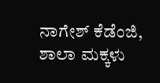ನಾಗೇಶ್ ಕೆಡೆಂಜಿ, ಶಾಲಾ ಮಕ್ಕಳು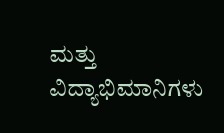ಮತ್ತು ವಿದ್ಯಾಭಿಮಾನಿಗಳು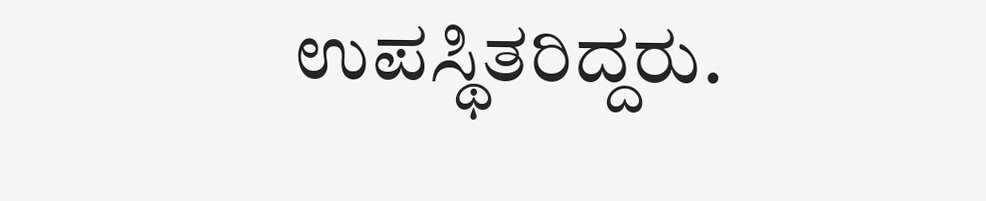ಉಪಸ್ಥಿತರಿದ್ದರು.